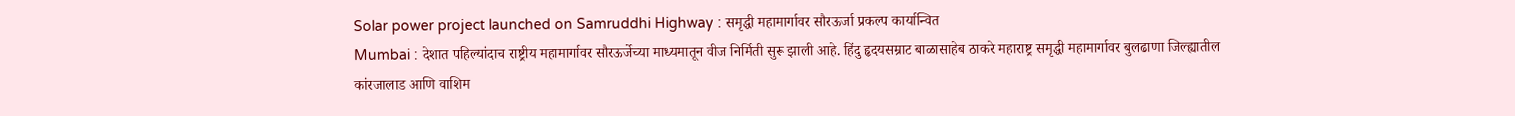Solar power project launched on Samruddhi Highway : समृद्धी महामार्गावर सौरऊर्जा प्रकल्प कार्यान्वित
Mumbai : देशात पहिल्यांदाच राष्ट्रीय महामार्गावर सौरऊर्जेच्या माध्यमातून वीज निर्मिती सुरू झाली आहे. हिंदु हृदयसम्राट बाळासाहेब ठाकरे महाराष्ट्र समृद्धी महामार्गावर बुलढाणा जिल्ह्यातील कांरजालाड आणि वाशिम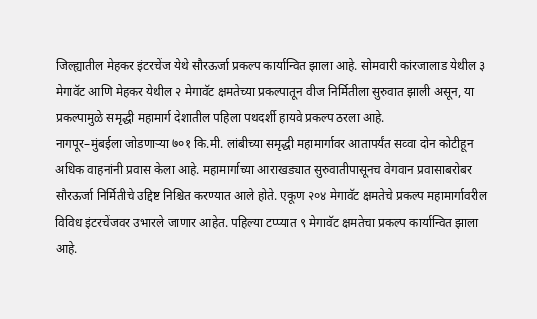जिल्ह्यातील मेहकर इंटरचेंज येथे सौरऊर्जा प्रकल्प कार्यान्वित झाला आहे. सोमवारी कांरजालाड येथील ३ मेगावॅट आणि मेहकर येथील २ मेगावॅट क्षमतेच्या प्रकल्पातून वीज निर्मितीला सुरुवात झाली असून, या प्रकल्पामुळे समृद्धी महामार्ग देशातील पहिला पथदर्शी हायवे प्रकल्प ठरला आहे.
नागपूर–मुंबईला जोडणाऱ्या ७०१ कि.मी. लांबीच्या समृद्धी महामार्गावर आतापर्यंत सव्वा दोन कोटीहून अधिक वाहनांनी प्रवास केला आहे. महामार्गाच्या आराखड्यात सुरुवातीपासूनच वेगवान प्रवासाबरोबर सौरऊर्जा निर्मितीचे उद्दिष्ट निश्चित करण्यात आले होते. एकूण २०४ मेगावॅट क्षमतेचे प्रकल्प महामार्गावरील विविध इंटरचेंजवर उभारले जाणार आहेत. पहिल्या टप्प्यात ९ मेगावॅट क्षमतेचा प्रकल्प कार्यान्वित झाला आहे.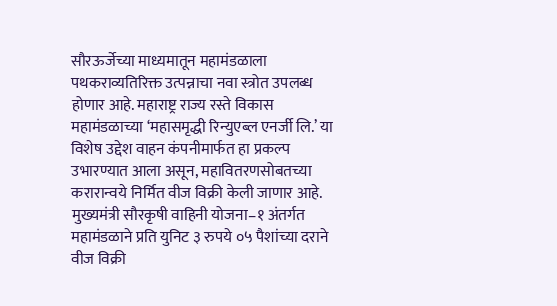सौरऊर्जेच्या माध्यमातून महामंडळाला पथकराव्यतिरिक्त उत्पन्नाचा नवा स्त्रोत उपलब्ध होणार आहे. महाराष्ट्र राज्य रस्ते विकास महामंडळाच्या ‘महासमृद्धी रिन्युएब्ल एनर्जी लि.’ या विशेष उद्देश वाहन कंपनीमार्फत हा प्रकल्प उभारण्यात आला असून, महावितरणसोबतच्या करारान्वये निर्मित वीज विक्री केली जाणार आहे. मुख्यमंत्री सौरकृषी वाहिनी योजना–१ अंतर्गत महामंडळाने प्रति युनिट ३ रुपये ०५ पैशांच्या दराने वीज विक्री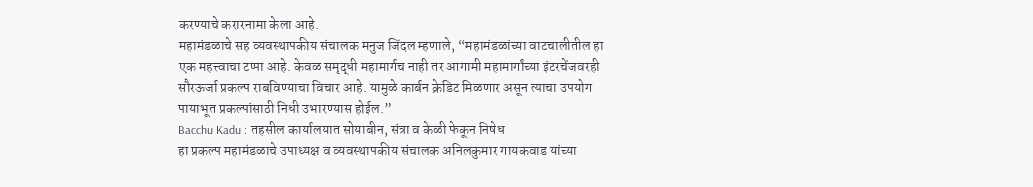करण्याचे करारनामा केला आहे.
महामंडळाचे सह व्यवस्थापकीय संचालक मनुज जिंदल म्हणाले, “महामंडळांच्या वाटचालीतील हा एक महत्त्वाचा टप्पा आहे. केवळ समृद्धी महामार्गच नाही तर आगामी महामार्गांच्या इंटरचेंजवरही सौरऊर्जा प्रकल्प राबविण्याचा विचार आहे. यामुळे कार्बन क्रेडिट मिळणार असून त्याचा उपयोग पायाभूत प्रकल्पांसाठी निधी उभारण्यास होईल.”
Bacchu Kadu : तहसील कार्यालयात सोयाबीन, संत्रा व केळी फेकून निषेध
हा प्रकल्प महामंडळाचे उपाध्यक्ष व व्यवस्थापकीय संचालक अनिलकुमार गायकवाड यांच्या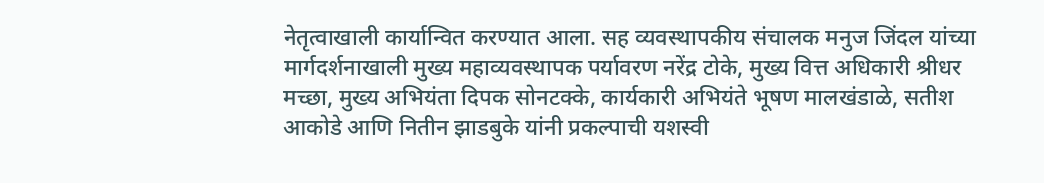नेतृत्वाखाली कार्यान्वित करण्यात आला. सह व्यवस्थापकीय संचालक मनुज जिंदल यांच्या मार्गदर्शनाखाली मुख्य महाव्यवस्थापक पर्यावरण नरेंद्र टोके, मुख्य वित्त अधिकारी श्रीधर मच्छा, मुख्य अभियंता दिपक सोनटक्के, कार्यकारी अभियंते भूषण मालखंडाळे, सतीश आकोडे आणि नितीन झाडबुके यांनी प्रकल्पाची यशस्वी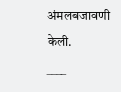अंमलबजावणी केली.
____